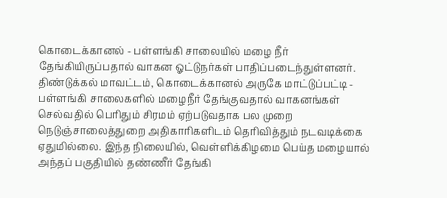கொடைக்கானல் - பள்ளங்கி சாலையில் மழை நீர் தேங்கியிருப்பதால் வாகன ஓட்டுநர்கள் பாதிப்படைந்துள்ளனர்.
திண்டுக்கல் மாவட்டம், கொடைக்கானல் அருகே மாட்டுப்பட்டி - பள்ளங்கி சாலைகளில் மழைநீர் தேங்குவதால் வாகனங்கள் செல்வதில் பெரிதும் சிரமம் ஏற்படுவதாக பல முறை நெடுஞ்சாலைத்துறை அதிகாரிகளிடம் தெரிவித்தும் நடவடிக்கை ஏதுமில்லை. இந்த நிலையில், வெள்ளிக்கிழமை பெய்த மழையால் அந்தப் பகுதியில் தண்ணீர் தேங்கி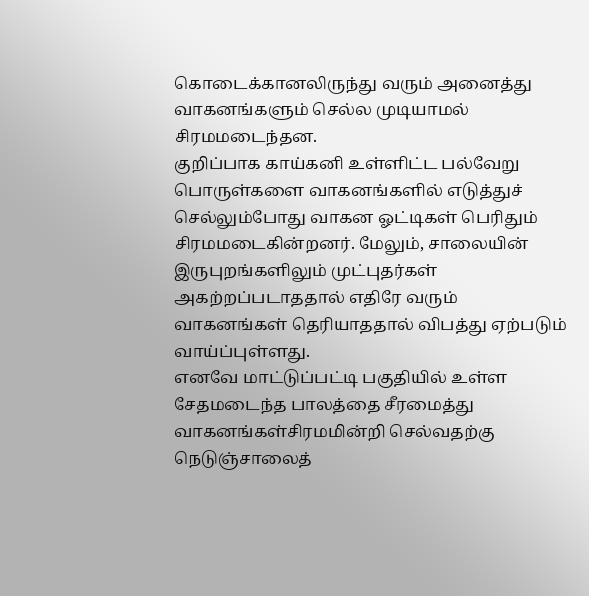கொடைக்கானலிருந்து வரும் அனைத்து வாகனங்களும் செல்ல முடியாமல் சிரமமடைந்தன.
குறிப்பாக காய்கனி உள்ளிட்ட பல்வேறு பொருள்களை வாகனங்களில் எடுத்துச் செல்லும்போது வாகன ஓட்டிகள் பெரிதும் சிரமமடைகின்றனர். மேலும், சாலையின் இருபுறங்களிலும் முட்புதர்கள் அகற்றப்படாததால் எதிரே வரும் வாகனங்கள் தெரியாததால் விபத்து ஏற்படும் வாய்ப்புள்ளது.
எனவே மாட்டுப்பட்டி பகுதியில் உள்ள சேதமடைந்த பாலத்தை சீரமைத்து வாகனங்கள்சிரமமின்றி செல்வதற்கு நெடுஞ்சாலைத்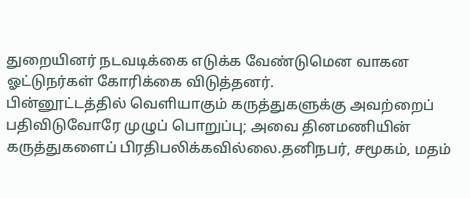துறையினர் நடவடிக்கை எடுக்க வேண்டுமென வாகன ஓட்டுநர்கள் கோரிக்கை விடுத்தனர்.
பின்னூட்டத்தில் வெளியாகும் கருத்துகளுக்கு அவற்றைப் பதிவிடுவோரே முழுப் பொறுப்பு; அவை தினமணியின் கருத்துகளைப் பிரதிபலிக்கவில்லை.தனிநபர், சமூகம், மதம்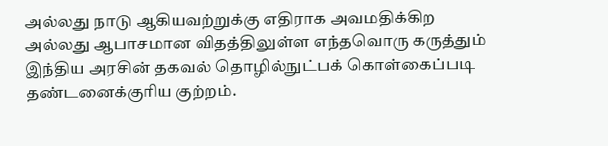அல்லது நாடு ஆகியவற்றுக்கு எதிராக அவமதிக்கிற அல்லது ஆபாசமான விதத்திலுள்ள எந்தவொரு கருத்தும் இந்திய அரசின் தகவல் தொழில்நுட்பக் கொள்கைப்படி தண்டனைக்குரிய குற்றம்.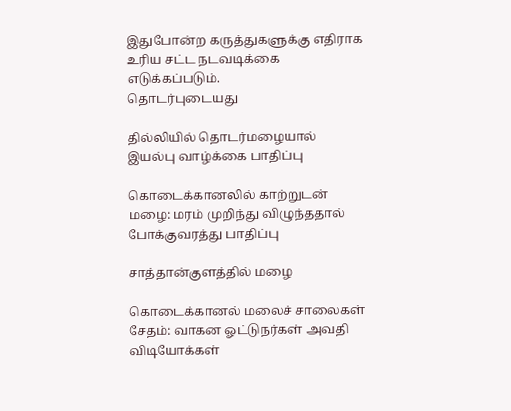இதுபோன்ற கருத்துகளுக்கு எதிராக உரிய சட்ட நடவடிக்கை எடுக்கப்படும்.
தொடர்புடையது

தில்லியில் தொடர்மழையால் இயல்பு வாழ்க்கை பாதிப்பு

கொடைக்கானலில் காற்றுடன் மழை: மரம் முறிந்து விழுந்ததால் போக்குவரத்து பாதிப்பு

சாத்தான்குளத்தில் மழை

கொடைக்கானல் மலைச் சாலைகள் சேதம்: வாகன ஓட்டுநர்கள் அவதி
விடியோக்கள்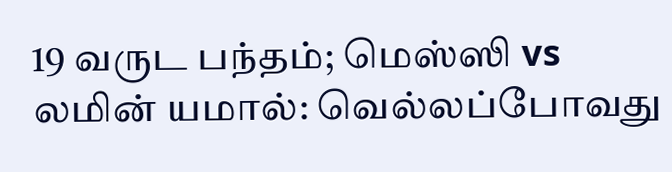19 வருட பந்தம்; மெஸ்ஸி vs லமின் யமால்: வெல்லப்போவது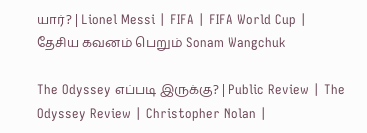யார்? | Lionel Messi | FIFA | FIFA World Cup |
தேசிய கவனம் பெறும் Sonam Wangchuk

The Odyssey எப்படி இருக்கு? | Public Review | The Odyssey Review | Christopher Nolan |